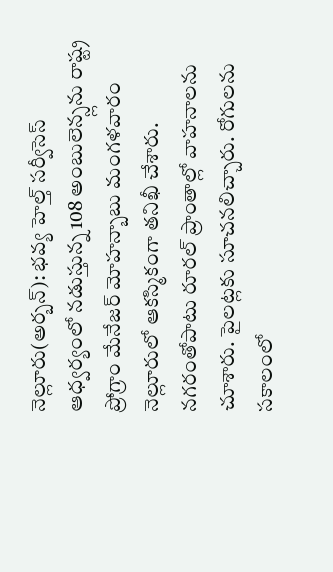నెల్లూరు(అర్బన్): భవ్య హెల్త్ సర్వీసెస్ ఆధ్వర్యంలో నడుస్తున్న 108 అంబులెన్స్లను రాష్ట్ర ప్రోగ్రాం మేనేజర్ మోహన్బాబు మంగళవారం నెల్లూరులో ఆకస్మికంగా తనిఖీ చేశారు. నగరంతోపాటు రూరల్ ప్రాంతాల్లో వాహనాలను చూశారు. పైలట్లకు సూచనలిచ్చారు. రోగులను సకాలంలో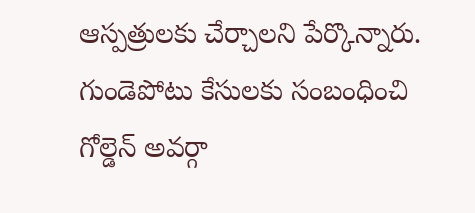ఆస్పత్రులకు చేర్చాలని పేర్కొన్నారు. గుండెపోటు కేసులకు సంబంధించి గోల్డెన్ అవర్గా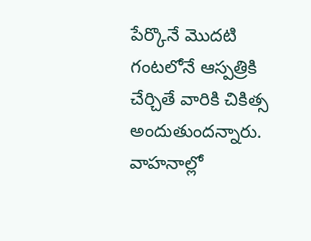పేర్కొనే మొదటి గంటలోనే ఆస్పత్రికి చేర్చితే వారికి చికిత్స అందుతుందన్నారు. వాహనాల్లో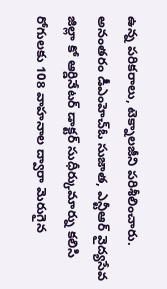ఉన్న పరికరాలు, టెక్నాలజీని పరిశీలించారు. అనంతరం డీఎంహెచ్ఓ సుజాత, ఎన్టీఆర్ వైద్యసేవ జిల్లా కో ఆర్డినేటర్ డాక్టర్ సుధీర్కుమార్ను కలిసి రోగులకు 108 వాహనాల ద్వారా మెరుగైన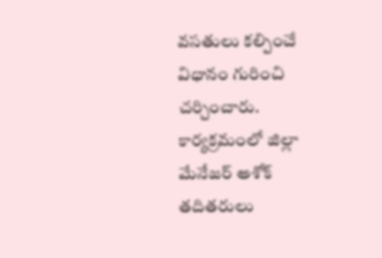వసతులు కల్పించే విధానం గురించి చర్చించారు. కార్యక్రమంలో జిల్లా మేనేజర్ అశోక్ తదితరులు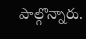పాల్గొన్నారు.